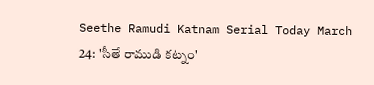Seethe Ramudi Katnam Serial Today March 24: 'సీతే రాముడి కట్నం'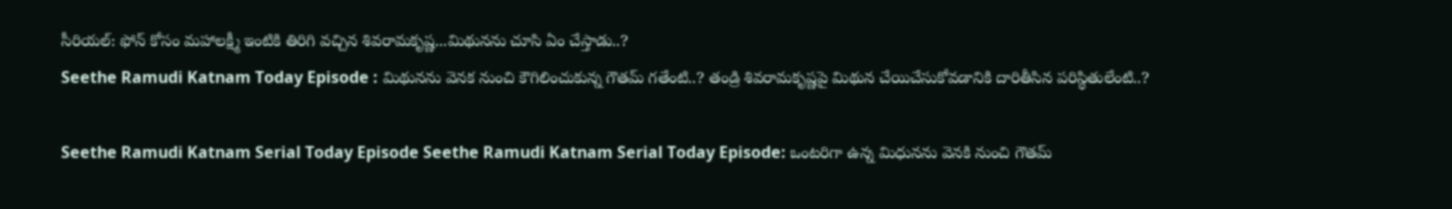సీరియల్: ఫోన్ కోసం మహాలక్ష్మీ ఇంటికి తిరిగి వచ్చిన శివరామకృష్ణ...మిథునను చూసి ఏం చేస్తాడు..?
Seethe Ramudi Katnam Today Episode : మిథునను వెనక నుంచి కౌగిలించుకున్న గౌతమ్ గతేంటి..? తండ్రి శివరామకృష్ణపై మిథున చేయిచేసుకోవడానికి దారితీసిన పరిస్థితులేంటి..?

Seethe Ramudi Katnam Serial Today Episode Seethe Ramudi Katnam Serial Today Episode: ఒంటరిగా ఉన్న మిధునను వెనకి నుంచి గౌతమ్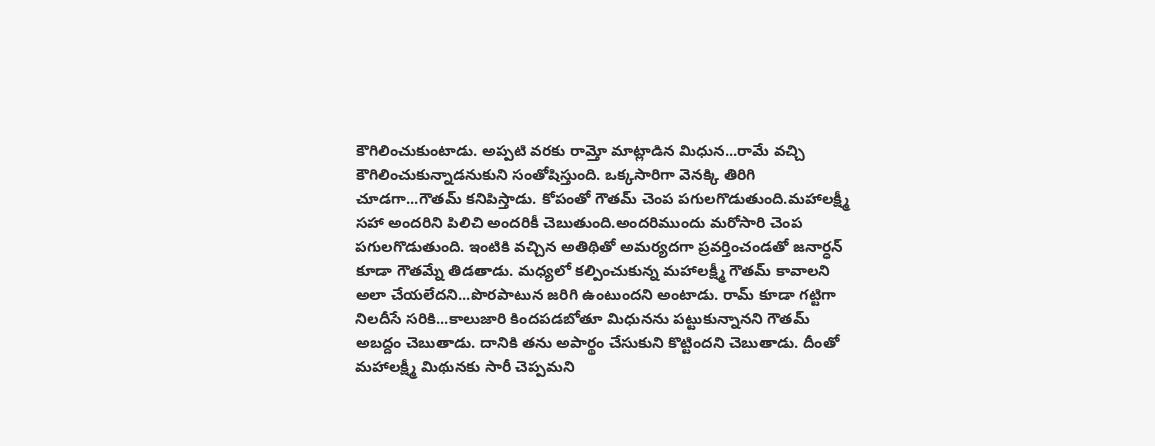కౌగిలించుకుంటాడు. అప్పటి వరకు రామ్తో మాట్లాడిన మిధున...రామే వచ్చి కౌగిలించుకున్నాడనుకుని సంతోషిస్తుంది. ఒక్కసారిగా వెనక్కి తిరిగి చూడగా...గౌతమ్ కనిపిస్తాడు. కోపంతో గౌతమ్ చెంప పగులగొడుతుంది.మహాలక్ష్మీ సహా అందరిని పిలిచి అందరికీ చెబుతుంది.అందరిముందు మరోసారి చెంప పగులగొడుతుంది. ఇంటికి వచ్చిన అతిథితో అమర్యదగా ప్రవర్తించండతో జనార్ధన్ కూడా గౌతమ్నే తిడతాడు. మధ్యలో కల్పించుకున్న మహాలక్ష్మీ గౌతమ్ కావాలని అలా చేయలేదని...పొరపాటున జరిగి ఉంటుందని అంటాడు. రామ్ కూడా గట్టిగా నిలదీసే సరికి...కాలుజారి కిందపడబోతూ మిధునను పట్టుకున్నానని గౌతమ్ అబద్దం చెబుతాడు. దానికి తను అపార్థం చేసుకుని కొట్టిందని చెబుతాడు. దీంతో మహాలక్ష్మీ మిథునకు సారీ చెప్పమని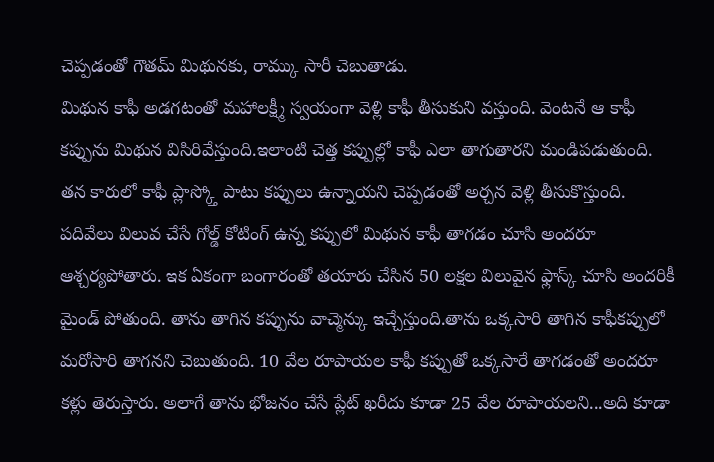చెప్పడంతో గౌతమ్ మిథునకు, రామ్కు సారీ చెబుతాడు.
మిథున కాఫీ అడగటంతో మహాలక్ష్మీ స్వయంగా వెళ్లి కాఫీ తీసుకుని వస్తుంది. వెంటనే ఆ కాఫీ కప్పును మిథున విసిరివేస్తుంది.ఇలాంటి చెత్త కప్పుల్లో కాఫీ ఎలా తాగుతారని మండిపడుతుంది. తన కారులో కాఫీ ప్లాస్క్తో పాటు కప్పులు ఉన్నాయని చెప్పడంతో అర్చన వెళ్లి తీసుకొస్తుంది. పదివేలు విలువ చేసే గోల్డ్ కోటింగ్ ఉన్న కప్పులో మిథున కాఫీ తాగడం చూసి అందరూ ఆశ్చర్యపోతారు. ఇక ఏకంగా బంగారంతో తయారు చేసిన 50 లక్షల విలువైన ఫ్లాస్క్ చూసి అందరికీ మైండ్ పోతుంది. తాను తాగిన కప్పును వాచ్మెన్కు ఇచ్చేస్తుంది.తాను ఒక్కసారి తాగిన కాఫీకప్పులో మరోసారి తాగనని చెబుతుంది. 10 వేల రూపాయల కాఫీ కప్పుతో ఒక్కసారే తాగడంతో అందరూ కళ్లు తెరుస్తారు. అలాగే తాను భోజనం చేసే ప్లేట్ ఖరీదు కూడా 25 వేల రూపాయలని...అది కూడా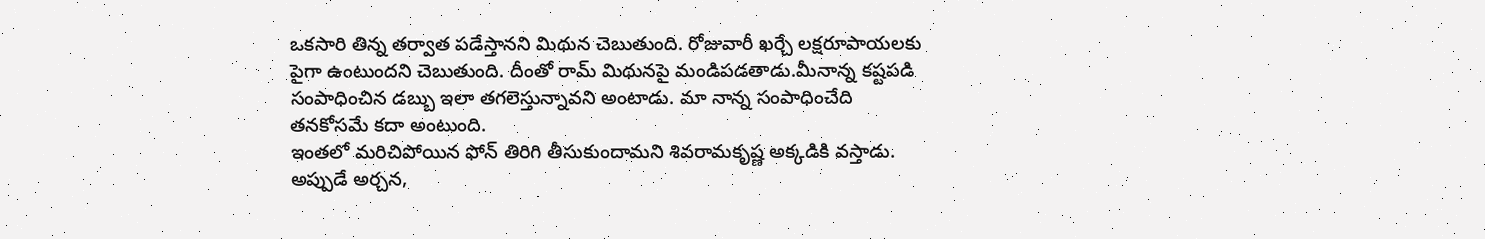ఒకసారి తిన్న తర్వాత పడేస్తానని మిథున చెబుతుంది. రోజువారీ ఖర్చే లక్షరూపాయలకు పైగా ఉంటుందని చెబుతుంది. దీంతో రామ్ మిథునపై మండిపడతాడు.మీనాన్న కష్టపడి సంపాధించిన డబ్బు ఇలా తగలెస్తున్నావని అంటాడు. మా నాన్న సంపాధించేది తనకోసమే కదా అంటుంది.
ఇంతలో మరిచిపోయిన ఫోన్ తిరిగి తీసుకుందామని శివరామకృష్ణ అక్కడికి వస్తాడు. అప్పుడే అర్చన,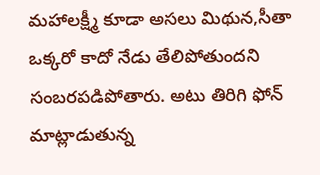మహాలక్ష్మీ కూడా అసలు మిథున,సీతా ఒక్కరో కాదో నేడు తేలిపోతుందని సంబరపడిపోతారు. అటు తిరిగి ఫోన్ మాట్లాడుతున్న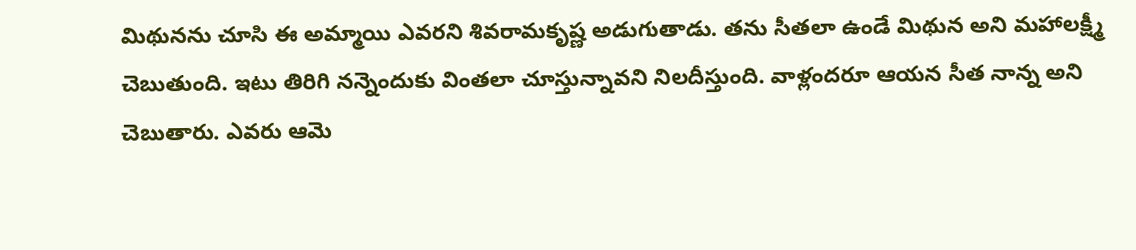మిథునను చూసి ఈ అమ్మాయి ఎవరని శివరామకృష్ణ అడుగుతాడు. తను సీతలా ఉండే మిథున అని మహాలక్ష్మీ చెబుతుంది. ఇటు తిరిగి నన్నెందుకు వింతలా చూస్తున్నావని నిలదీస్తుంది. వాళ్లందరూ ఆయన సీత నాన్న అని చెబుతారు. ఎవరు ఆమె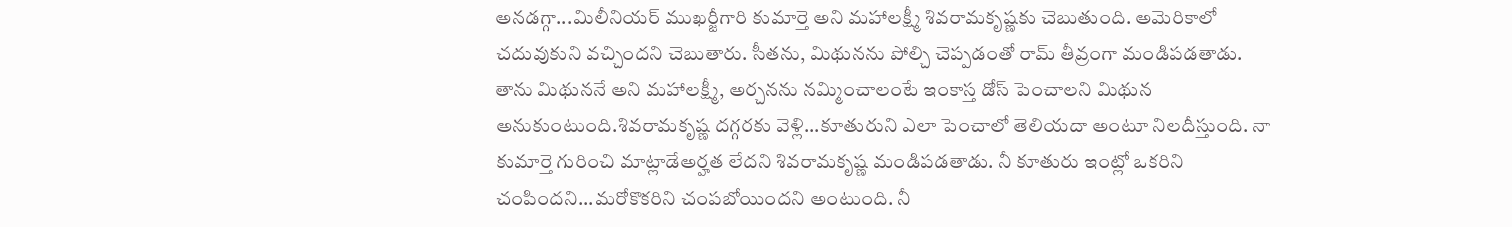అనడగ్గా...మిలీనియర్ ముఖర్జీగారి కుమార్తె అని మహాలక్ష్మీ శివరామకృష్ణకు చెబుతుంది. అమెరికాలో చదువుకుని వచ్చిందని చెబుతారు. సీతను, మిథునను పోల్చి చెప్పడంతో రామ్ తీవ్రంగా మండిపడతాడు.
తాను మిథుననే అని మహాలక్ష్మీ, అర్చనను నమ్మించాలంటే ఇంకాస్త డోస్ పెంచాలని మిథున అనుకుంటుంది.శివరామకృష్ణ దగ్గరకు వెళ్లి...కూతురుని ఎలా పెంచాలో తెలియదా అంటూ నిలదీస్తుంది. నా కుమార్తె గురించి మాట్లాడేఅర్హత లేదని శివరామకృష్ణ మండిపడతాడు. నీ కూతురు ఇంట్లో ఒకరిని చంపిందని...మరోకొకరిని చంపబోయిందని అంటుంది. నీ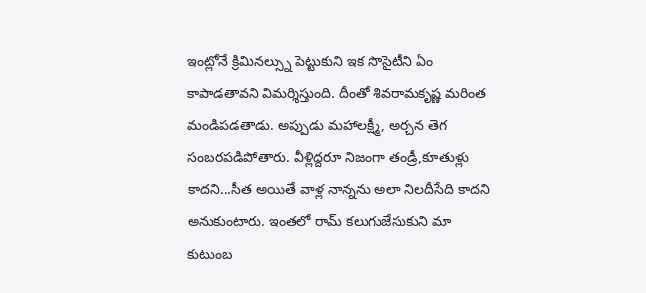ఇంట్లోనే క్రిమినల్స్ను పెట్టుకుని ఇక సొసైటీని ఏం కాపాడతావని విమర్శిస్తుంది. దీంతో శివరామకృష్ణ మరింత మండిపడతాడు. అప్పుడు మహాలక్ష్మీ, అర్చన తెగ సంబరపడిపోతారు. వీళ్లిద్దరూ నిజంగా తండ్రీ,కూతుళ్లు కాదని...సీత అయితే వాళ్ల నాన్నను అలా నిలదీసేది కాదని అనుకుంటారు. ఇంతలో రామ్ కలుగుజేసుకుని మా కుటుంబ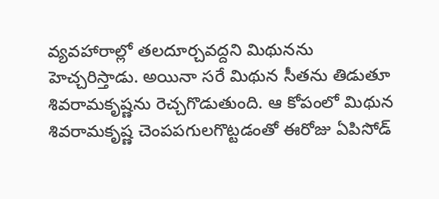వ్యవహారాల్లో తలదూర్చవద్దని మిథునను హెచ్చరిస్తాడు. అయినా సరే మిథున సీతను తిడుతూ శివరామకృష్ణను రెచ్చగొడుతుంది. ఆ కోపంలో మిథున శివరామకృష్ణ చెంపపగులగొట్టడంతో ఈరోజు ఏపిసోడ్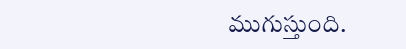ముగుస్తుంది.